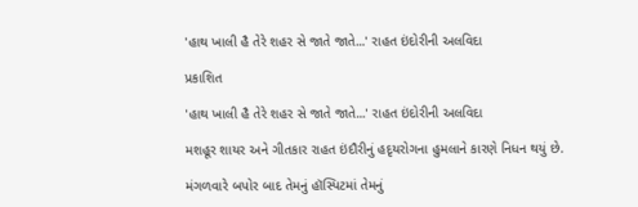'હાથ ખાલી હૈ તેરે શહર સે જાતે જાતે...' રાહત ઇંદોરીની અલવિદા

પ્રકાશિત

'હાથ ખાલી હૈ તેરે શહર સે જાતે જાતે...' રાહત ઇંદોરીની અલવિદા

મશહૂર શાયર અને ગીતકાર રાહત ઇંદૌરીનું હદૃયરોગના હુમલાને કારણે નિધન થયું છે.

મંગળવારે બપોર બાદ તેમનું હૉસ્પિટમાં તેમનું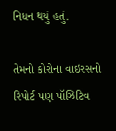નિધન થયું હતું.

તેમનો કોરોના વાઇરસનો રિપોર્ટ પણ પૉઝિટિવ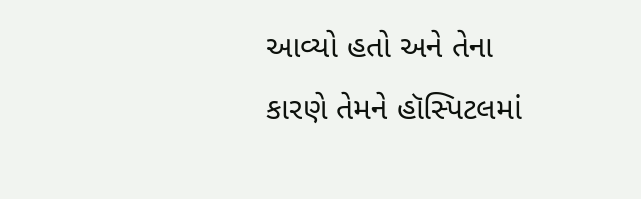આવ્યો હતો અને તેના કારણે તેમને હૉસ્પિટલમાં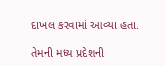દાખલ કરવામાં આવ્યા હતા.

તેમની મધ્ય પ્રદેશની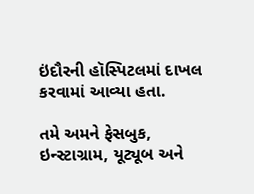ઇંદૌરની હૉસ્પિટલમાં દાખલ કરવામાં આવ્યા હતા.

તમે અમને ફેસબુક, ઇન્સ્ટાગ્રામ, યૂટ્યૂબ અને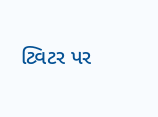ટ્વિટર પર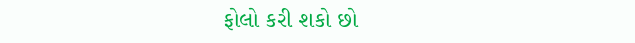ફોલો કરી શકો છો